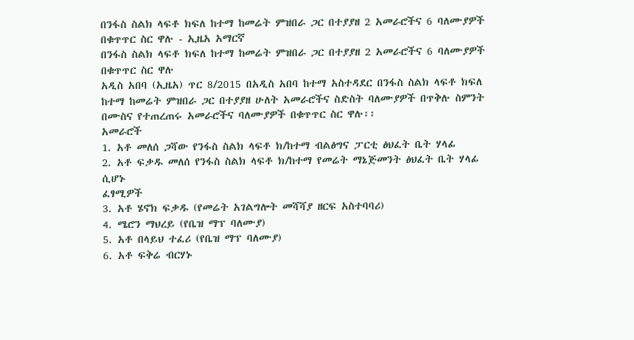በንፋስ ስልክ ላፍቶ ክፍለ ከተማ ከመሬት ምዝበራ ጋር በተያያዘ 2 አመራሮችና 6 ባለሙያዎች በቁጥጥር ስር ዋሉ - ኢዜአ አማርኛ
በንፋስ ስልክ ላፍቶ ክፍለ ከተማ ከመሬት ምዝበራ ጋር በተያያዘ 2 አመራሮችና 6 ባለሙያዎች በቁጥጥር ስር ዋሉ
አዲስ አበባ (ኢዜአ) ጥር 8/2015 በአዲስ አበባ ከተማ አስተዳደር በንፋስ ስልክ ላፍቶ ክፍለ ከተማ ከመሬት ምዝበራ ጋር በተያያዘ ሁለት አመራሮችና ስድስት ባለሙያዎች በጥቅሉ ስምንት በሙስና የተጠረጠሩ አመራሮችና ባለሙያዎች በቁጥጥር ስር ዋሉ፡፡
አመራሮች
1. አቶ መለሰ ጋሻው የንፋስ ስልክ ላፍቶ ክ/ከተማ ብልፅግና ፓርቲ ፅህፈት ቤት ሃላፊ
2. አቶ ፍቃዱ መለሰ የንፋስ ስልክ ላፍቶ ክ/ከተማ የመሬት ማኔጅመንት ፅህፈት ቤት ሃላፊ ሲሆኑ
ፈፃሚዎች
3. አቶ ሄኖክ ፍቃዱ (የመሬት አገልግሎት መሻሻያ ዘርፍ አስተባባሪ)
4. ሜሮን ማህረይ (የቤዝ ማፕ ባለሙያ)
5. አቶ በላይህ ተፈሪ (የቤዝ ማፕ ባለሙያ)
6. አቶ ፍቅሬ ብርሃኑ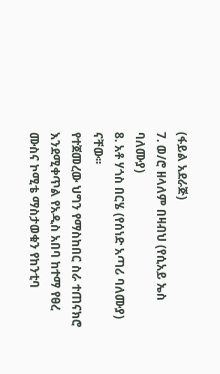(ፋይል አደራጅ)
7. ወ/ሮ ዘላለም በዛብህ (የሲአይ ኤስ ባለሙያ)
8. አቶ ሃጎስ በርሄ (የሰነድ አጣሪ ባለሙያ) ናቸው፡፡
የተጀመረው ህግን የማስከበር ስራ ተጠናክሮ እንደሚቀጥል የአዲስ አበባ ከተማ የፀረ ሙስና ኮሚቴ ማስታወቁን የከንቲባ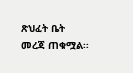ጽህፈት ቤት መረጃ ጠቁሟል፡፡